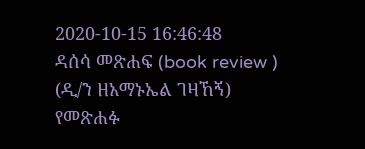2020-10-15 16:46:48
ዳሰሳ መጽሐፍ (book review ) (ዲ/ን ዘአማኑኤል ገዛኸኝ)
የመጽሐፉ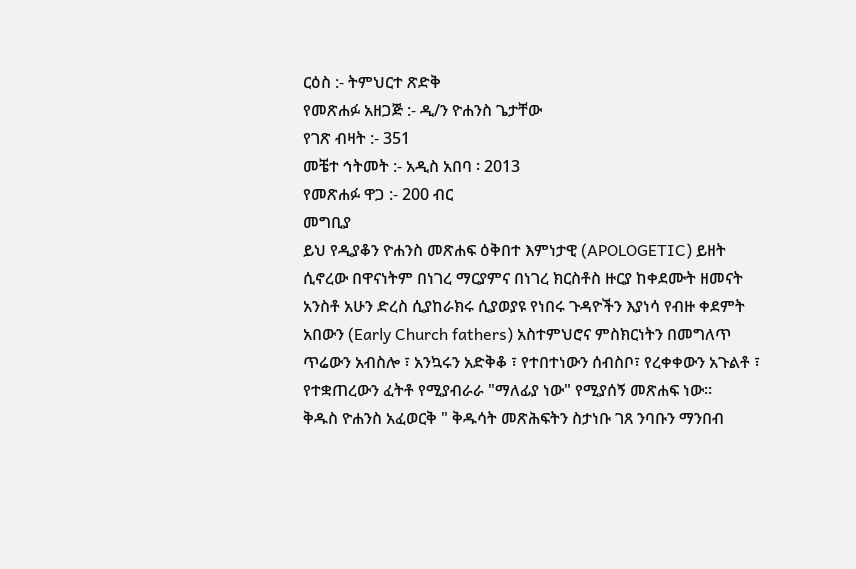ርዕስ :- ትምህርተ ጽድቅ
የመጽሐፉ አዘጋጅ :- ዲ/ን ዮሐንስ ጌታቸው
የገጽ ብዛት :- 351
መቼተ ኅትመት :- አዲስ አበባ ፡ 2013
የመጽሐፉ ዋጋ :- 200 ብር
መግቢያ
ይህ የዲያቆን ዮሐንስ መጽሐፍ ዕቅበተ እምነታዊ (APOLOGETIC) ይዘት ሲኖረው በዋናነትም በነገረ ማርያምና በነገረ ክርስቶስ ዙርያ ከቀደሙት ዘመናት አንስቶ አሁን ድረስ ሲያከራክሩ ሲያወያዩ የነበሩ ጉዳዮችን እያነሳ የብዙ ቀደምት አበውን (Early Church fathers) አስተምህሮና ምስክርነትን በመግለጥ ጥሬውን አብስሎ ፣ አንኳሩን አድቅቆ ፣ የተበተነውን ሰብስቦ፣ የረቀቀውን አጉልቶ ፣ የተቋጠረውን ፈትቶ የሚያብራራ "ማለፊያ ነው" የሚያሰኝ መጽሐፍ ነው።
ቅዱስ ዮሐንስ አፈወርቅ " ቅዱሳት መጽሕፍትን ስታነቡ ገጸ ንባቡን ማንበብ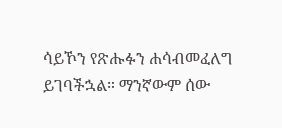ሳይኾን የጽሑፉን ሐሳብመፈለግ ይገባችኋል። ማንኛውም ሰው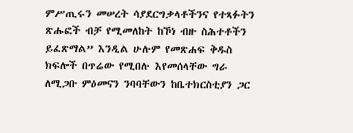ምሥጢሩን መሠረት ሳያደርግቃላቶችንና የተጻፉትን ጽሑፎች ብቻ የሚመለከት ከኾነ ብዙ ስሕተቶችን ይፈጽማል” እንዲል ሁሉም የመጽሐፍ ቅዱስ ክፍሎች በጥሬው የሚበሉ እየመሰላቸው ግራ ለሚጋቡ ምዕመናን ንባባቸውን ከቤተክርስቲያን ጋር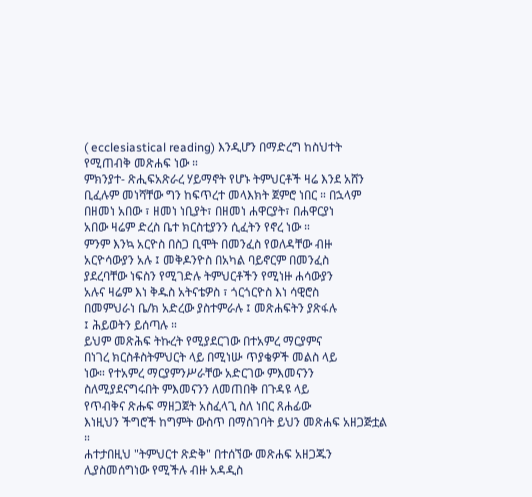( ecclesiastical reading) እንዲሆን በማድረግ ከስህተት
የሚጠብቅ መጽሐፍ ነው ።
ምክንያተ- ጽሒፍአጽራረ ሃይማኖት የሆኑ ትምህርቶች ዛሬ እንደ አሸን ቢፈሉም መነሻቸው ግን ከፍጥረተ መላእክት ጀምሮ ነበር ። በኋላም
በዘመነ አበው ፣ ዘመነ ነቢያት፣ በዘመነ ሐዋርያት፣ በሐዋርያነ
አበው ዛሬም ድረስ ቤተ ክርስቲያንን ሲፈትን የኖረ ነው ።
ምንም እንኳ አርዮስ በስጋ ቢሞት በመንፈስ የወለዳቸው ብዙ
አርዮሳውያን አሉ ፤ መቅዶንዮስ በአካል ባይኖርም በመንፈስ
ያደረባቸው ነፍስን የሚገድሉ ትምህርቶችን የሚነዙ ሐሳውያን
አሉና ዛሬም እነ ቅዱስ አትናቴዎስ ፣ ጎርጎርዮስ እነ ሳዊሮስ
በመምህራነ ቤ/ክ አድረው ያስተምራሉ ፤ መጽሐፍትን ያጽፋሉ
፤ ሕይወትን ይሰጣሉ ።
ይህም መጽሕፍ ትኩረት የሚያደርገው በተአምረ ማርያምና
በነገረ ክርስቶስትምህርት ላይ በሚነሡ ጥያቄዎች መልስ ላይ
ነው። የተአምረ ማርያምንሥራቸው አድርገው ምእመናንን
ስለሚያደናግሩበት ምእመናንን ለመጠበቅ በጉዳዩ ላይ
የጥብቅና ጽሑፍ ማዘጋጀት አስፈላጊ ስለ ነበር ጸሐፊው
እነዚህን ችግሮች ከግምት ውስጥ በማስገባት ይህን መጽሐፍ አዘጋጅቷል ።
ሐተታበዚህ "ትምህርተ ጽድቅ" በተሰኘው መጽሐፍ አዘጋጁን
ሊያስመሰግነው የሚችሉ ብዙ አዳዲስ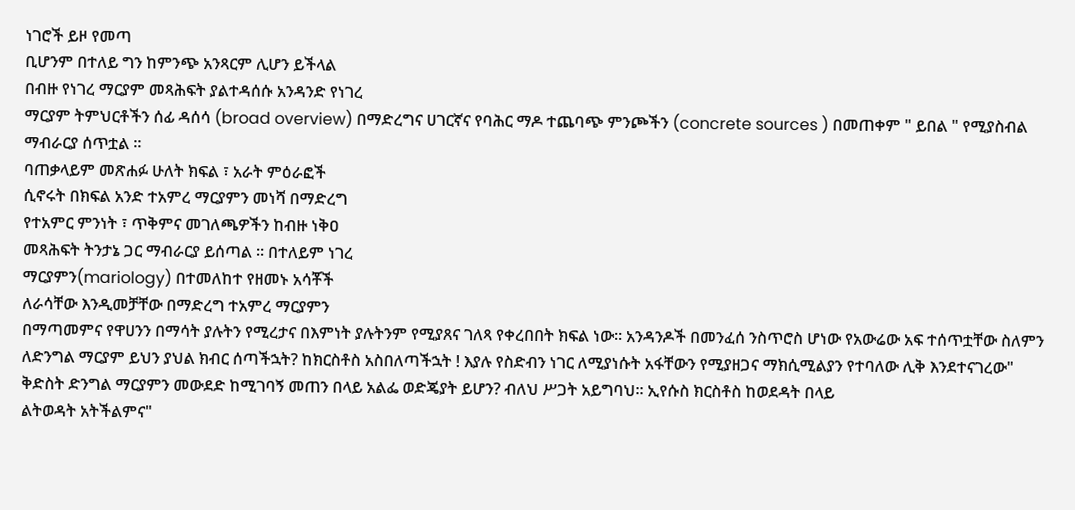ነገሮች ይዞ የመጣ
ቢሆንም በተለይ ግን ከምንጭ አንጻርም ሊሆን ይችላል
በብዙ የነገረ ማርያም መጻሕፍት ያልተዳሰሱ አንዳንድ የነገረ
ማርያም ትምህርቶችን ሰፊ ዳሰሳ (broad overview) በማድረግና ሀገርኛና የባሕር ማዶ ተጨባጭ ምንጮችን (concrete sources ) በመጠቀም " ይበል " የሚያስብል ማብራርያ ሰጥቷል ።
ባጠቃላይም መጽሐፉ ሁለት ክፍል ፣ አራት ምዕራፎች
ሲኖሩት በክፍል አንድ ተአምረ ማርያምን መነሻ በማድረግ
የተአምር ምንነት ፣ ጥቅምና መገለጫዎችን ከብዙ ነቅዐ
መጻሕፍት ትንታኔ ጋር ማብራርያ ይሰጣል ። በተለይም ነገረ
ማርያምን(mariology) በተመለከተ የዘመኑ አሳቾች
ለራሳቸው እንዲመቻቸው በማድረግ ተአምረ ማርያምን
በማጣመምና የዋሀንን በማሳት ያሉትን የሚረታና በእምነት ያሉትንም የሚያጸና ገለጻ የቀረበበት ክፍል ነው። አንዳንዶች በመንፈሰ ንስጥሮስ ሆነው የአውሬው አፍ ተሰጥቷቸው ስለምን ለድንግል ማርያም ይህን ያህል ክብር ሰጣችኋት? ከክርስቶስ አስበለጣችኋት ! እያሉ የስድብን ነገር ለሚያነሱት አፋቸውን የሚያዘጋና ማክሲሚልያን የተባለው ሊቅ እንደተናገረው" ቅድስት ድንግል ማርያምን መውደድ ከሚገባኝ መጠን በላይ አልፌ ወድጄያት ይሆን? ብለህ ሥጋት አይግባህ። ኢየሱስ ክርስቶስ ከወደዳት በላይ
ልትወዳት አትችልምና"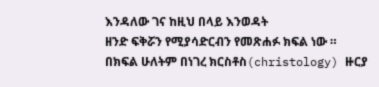እንዳለው ገና ከዚህ በላይ እንወዳት
ዘንድ ፍቅሯን የሚያሳድርብን የመጽሐፉ ክፍል ነው ።
በክፍል ሁለትም በነገረ ክርስቶስ(christology) ዙርያ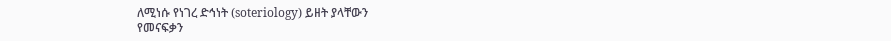ለሚነሱ የነገረ ድኅነት (soteriology) ይዘት ያላቸውን
የመናፍቃን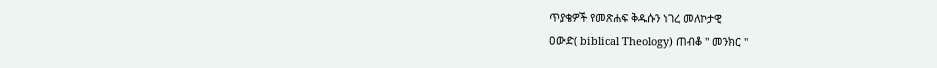ጥያቄዎች የመጽሐፍ ቅዱሱን ነገረ መለኮታዊ
ዐውድ( biblical Theology) ጠብቆ " መንክር "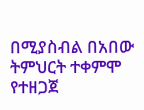በሚያስብል በአበው ትምህርት ተቀምሞ የተዘጋጀ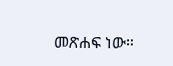መጽሐፍ ነው።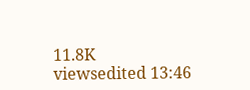11.8K viewsedited 13:46